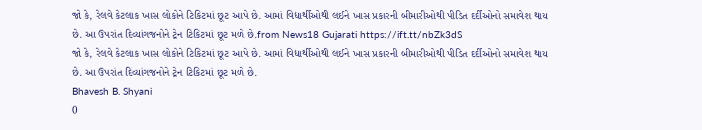જો કે, રેલવે કેટલાક ખાસ લોકોને ટિકિટમાં છૂટ આપે છે. આમાં વિદ્યાર્થીઓથી લઈને ખાસ પ્રકારની બીમારીઓથી પીડિત દર્દીઓનો સમાવેશ થાય છે. આ ઉપરાંત દિવ્યાંગજનોને ટ્રેન ટિકિટમાં છૂટ મળે છે.from News18 Gujarati https://ift.tt/nbZk3dS
જો કે, રેલવે કેટલાક ખાસ લોકોને ટિકિટમાં છૂટ આપે છે. આમાં વિદ્યાર્થીઓથી લઈને ખાસ પ્રકારની બીમારીઓથી પીડિત દર્દીઓનો સમાવેશ થાય છે. આ ઉપરાંત દિવ્યાંગજનોને ટ્રેન ટિકિટમાં છૂટ મળે છે.
Bhavesh B. Shyani
0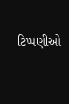ટિપ્પણીઓ